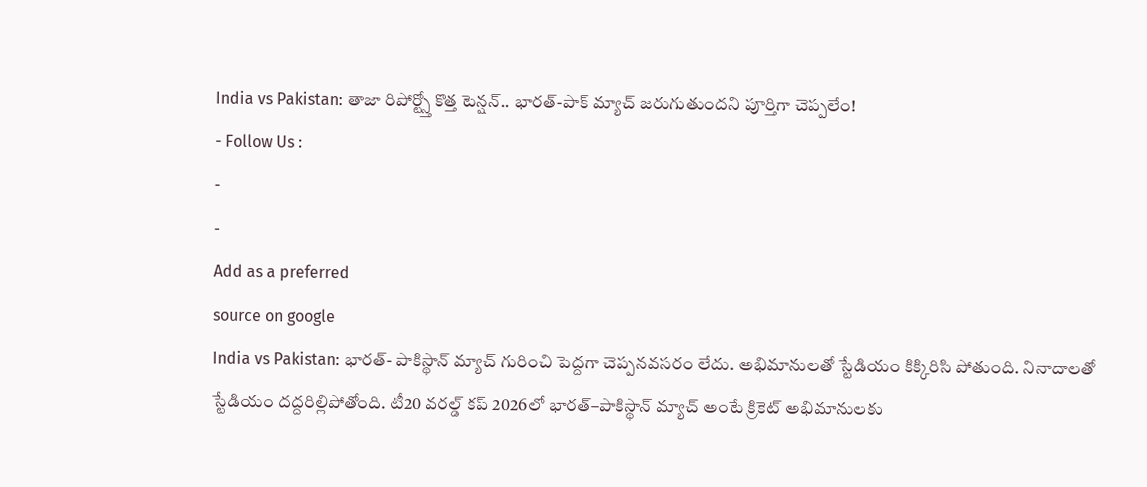India vs Pakistan: తాజా రిపోర్ట్స్తో కొత్త టెన్షన్.. భారత్-పాక్ మ్యాచ్ జరుగుతుందని పూర్తిగా చెప్పలేం!
- Follow Us :
-
-
Add as a preferred
source on google
India vs Pakistan: భారత్- పాకిస్థాన్ మ్యాచ్ గురించి పెద్దగా చెప్పనవసరం లేదు. అభిమానులతో స్టేడియం కిక్కిరిసి పోతుంది. నినాదాలతో స్టేడియం దద్దరిల్లిపోతోంది. టీ20 వరల్డ్ కప్ 2026లో భారత్–పాకిస్థాన్ మ్యాచ్ అంటే క్రికెట్ అభిమానులకు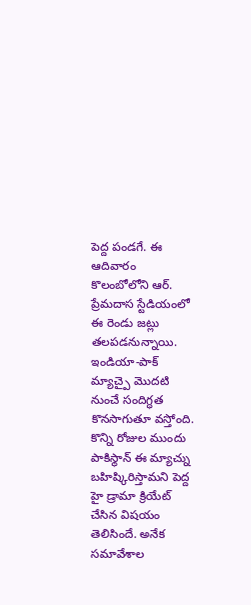పెద్ద పండగే. ఈ ఆదివారం కొలంబోలోని ఆర్. ప్రేమదాస స్టేడియంలో ఈ రెండు జట్లు తలపడనున్నాయి. ఇండియా-పాక్ మ్యాచ్పై మొదటి నుంచే సందిగ్ధత కొనసాగుతూ వస్తోంది. కొన్ని రోజుల ముందు పాకిస్థాన్ ఈ మ్యాచ్ను బహిష్కిరిస్తామని పెద్ద హై డ్రామా క్రియేట్ చేసిన విషయం తెలిసిందే. అనేక సమావేశాల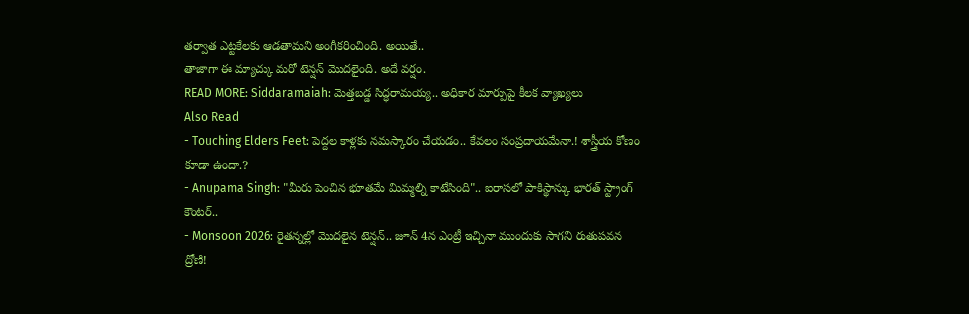తర్వాత ఎట్టకేలకు ఆడతామని అంగీకరించింది. అయితే..
తాజాగా ఈ మ్యాచ్కు మరో టెన్షన్ మొదలైంది. అదే వర్షం.
READ MORE: Siddaramaiah: మెత్తబడ్డ సిద్ధరామయ్య.. అధికార మార్పుపై కీలక వ్యాఖ్యలు
Also Read
- Touching Elders Feet: పెద్దల కాళ్లకు నమస్కారం చేయడం.. కేవలం సంప్రదాయమేనా.! శాస్త్రీయ కోణం కూడా ఉందా.?
- Anupama Singh: "మీరు పెంచిన భూతమే మిమ్మల్ని కాటేసింది".. ఐరాసలో పాకిస్థాన్కు భారత్ స్ట్రాంగ్ కౌంటర్..
- Monsoon 2026: రైతన్నల్లో మొదలైన టెన్షన్.. జూన్ 4న ఎంట్రీ ఇచ్చినా ముందుకు సాగని రుతుపవన ద్రోణి!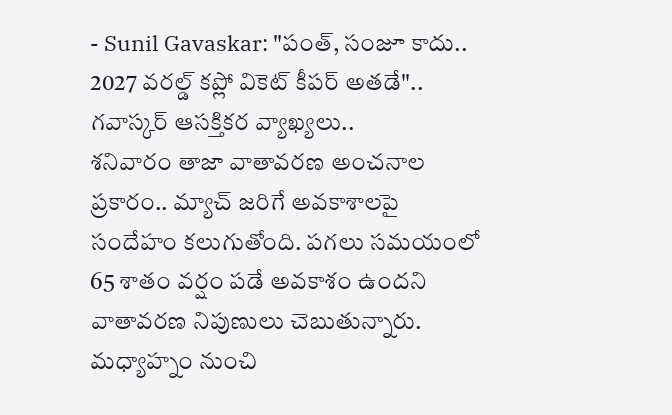- Sunil Gavaskar: "పంత్, సంజూ కాదు.. 2027 వరల్డ్ కప్లో వికెట్ కీపర్ అతడే".. గవాస్కర్ ఆసక్తికర వ్యాఖ్యలు..
శనివారం తాజా వాతావరణ అంచనాల ప్రకారం.. మ్యాచ్ జరిగే అవకాశాలపై సందేహం కలుగుతోంది. పగలు సమయంలో 65 శాతం వర్షం పడే అవకాశం ఉందని వాతావరణ నిపుణులు చెబుతున్నారు. మధ్యాహ్నం నుంచి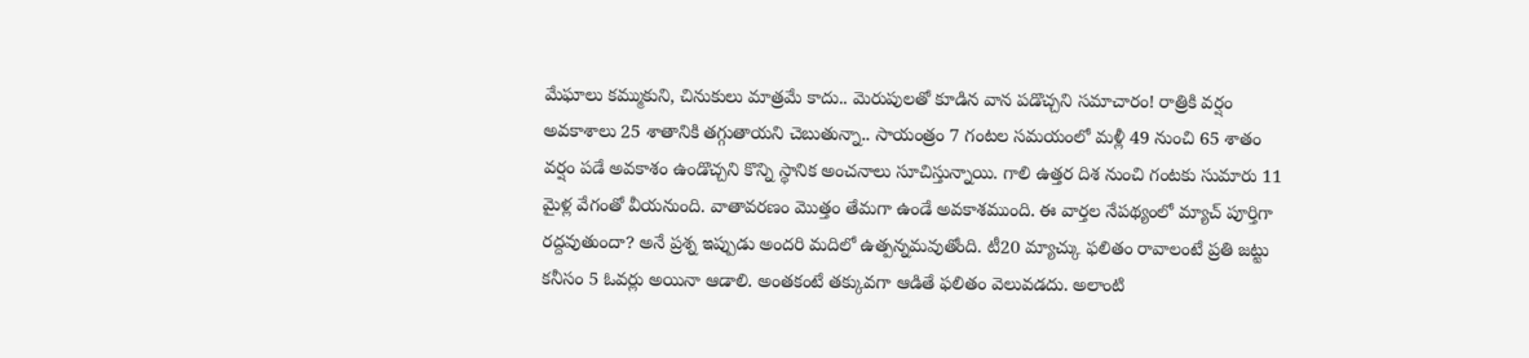మేఘాలు కమ్ముకుని, చినుకులు మాత్రమే కాదు.. మెరుపులతో కూడిన వాన పడొచ్చని సమాచారం! రాత్రికి వర్షం అవకాశాలు 25 శాతానికి తగ్గుతాయని చెబుతున్నా.. సాయంత్రం 7 గంటల సమయంలో మళ్లీ 49 నుంచి 65 శాతం వర్షం పడే అవకాశం ఉండొచ్చని కొన్ని స్థానిక అంచనాలు సూచిస్తున్నాయి. గాలి ఉత్తర దిశ నుంచి గంటకు సుమారు 11 మైళ్ల వేగంతో వీయనుంది. వాతావరణం మొత్తం తేమగా ఉండే అవకాశముంది. ఈ వార్తల నేపథ్యంలో మ్యాచ్ పూర్తిగా రద్దవుతుందా? అనే ప్రశ్న ఇప్పుడు అందరి మదిలో ఉత్పన్నమవుతోంది. టీ20 మ్యాచ్కు ఫలితం రావాలంటే ప్రతి జట్టు కనీసం 5 ఓవర్లు అయినా ఆడాలి. అంతకంటే తక్కువగా ఆడితే ఫలితం వెలువడదు. అలాంటి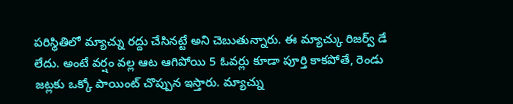పరిస్థితిలో మ్యాచ్ను రద్దు చేసినట్టే అని చెబుతున్నారు. ఈ మ్యాచ్కు రిజర్వ్ డే లేదు. అంటే వర్షం వల్ల ఆట ఆగిపోయి 5 ఓవర్లు కూడా పూర్తి కాకపోతే, రెండు జట్లకు ఒక్కో పాయింట్ చొప్పున ఇస్తారు. మ్యాచ్ను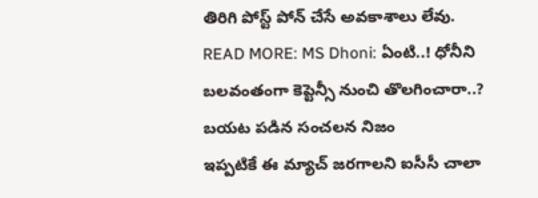తిరిగి పోస్ట్ పోన్ చేసే అవకాశాలు లేవు.
READ MORE: MS Dhoni: ఏంటి..! ధోనీని బలవంతంగా కెప్టెన్సీ నుంచి తొలగించారా..? బయట పడిన సంచలన నిజం
ఇప్పటికే ఈ మ్యాచ్ జరగాలని ఐసీసీ చాలా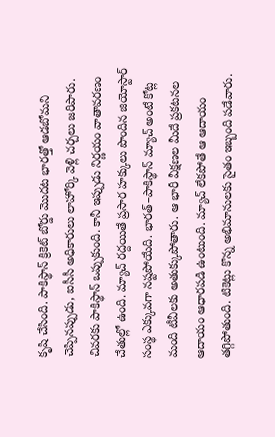కృషి చేసింది. పాకిస్థాన్ క్రికెట్ బోర్డు మొదట భారత్తో ఆడబోమని చెప్పినప్పుడు, ఐసీసీ అధికారులు లాహోర్కి వెళ్లి చర్చలు జరిపారు. చివరకు పాకిస్థాన్ ఒప్పుకుంది. కానీ ఇప్పుడు నిర్ణయం వాతావరణం చేతుల్లో ఉంది. మ్యాచ్ రద్దయితే ప్రసార హక్కులు పొందిన జియోస్టార్ సంస్థ ఎక్కువగా నష్టపోయేది. భారత్–పాకిస్థాన్ మ్యాచ్ అంటే కోట్ల మంది టీవీలకు అతుక్కుపోతారు. ఆ భారీ వీక్షణల మీదే ప్రకటనల ఆదాయం ఆధారపడి ఉంటుంది. మ్యాచ్ లేకపోతే ఆ ఆదాయం తగ్గిపోతుంది. టికెట్లు కొన్న అభిమానులకు సైతం ఇబ్బంది పడేవారు.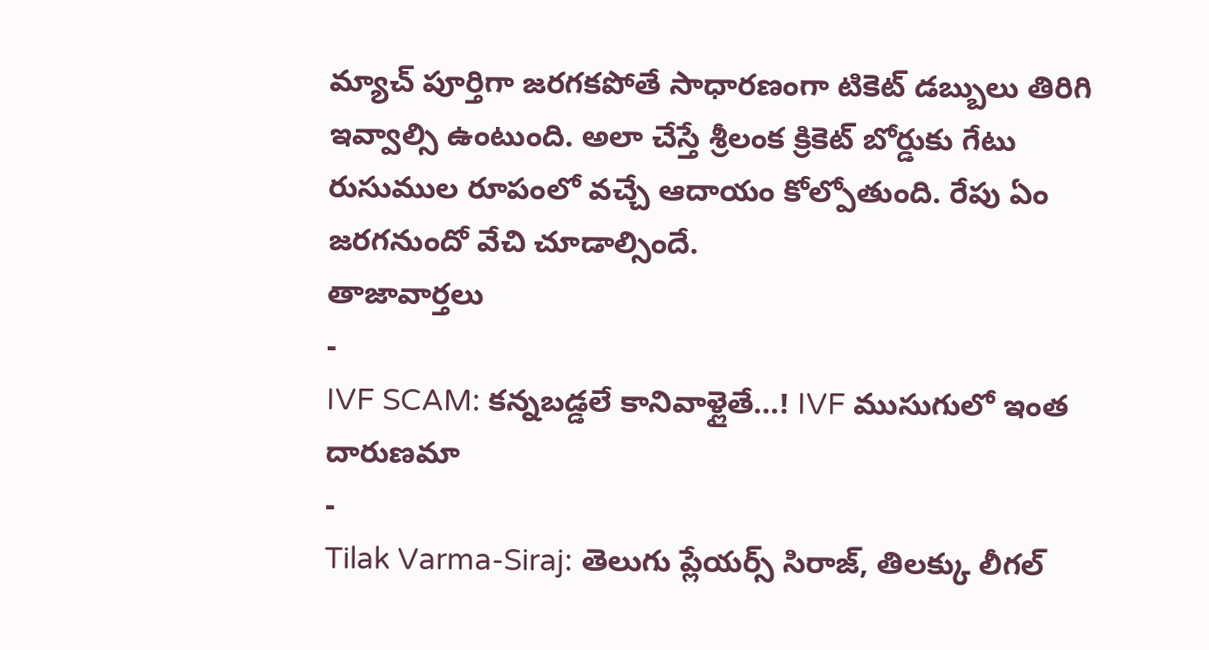మ్యాచ్ పూర్తిగా జరగకపోతే సాధారణంగా టికెట్ డబ్బులు తిరిగి ఇవ్వాల్సి ఉంటుంది. అలా చేస్తే శ్రీలంక క్రికెట్ బోర్డుకు గేటు రుసుముల రూపంలో వచ్చే ఆదాయం కోల్పోతుంది. రేపు ఏం జరగనుందో వేచి చూడాల్సిందే.
తాజావార్తలు
-
IVF SCAM: కన్నబడ్డలే కానివాళ్లైతే…! IVF ముసుగులో ఇంత దారుణమా
-
Tilak Varma-Siraj: తెలుగు ప్లేయర్స్ సిరాజ్, తిలక్కు లీగల్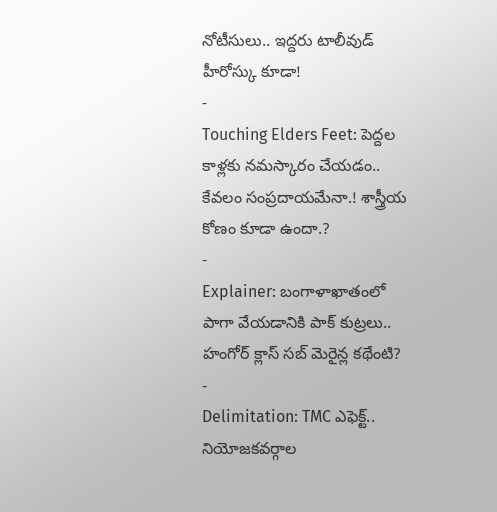నోటీసులు.. ఇద్దరు టాలీవుడ్ హీరోస్కు కూడా!
-
Touching Elders Feet: పెద్దల కాళ్లకు నమస్కారం చేయడం.. కేవలం సంప్రదాయమేనా.! శాస్త్రీయ కోణం కూడా ఉందా.?
-
Explainer: బంగాళాఖాతంలో పాగా వేయడానికి పాక్ కుట్రలు.. హంగోర్ క్లాస్ సబ్ మెరైన్ల కథేంటి?
-
Delimitation: TMC ఎఫెక్ట్.. నియోజకవర్గాల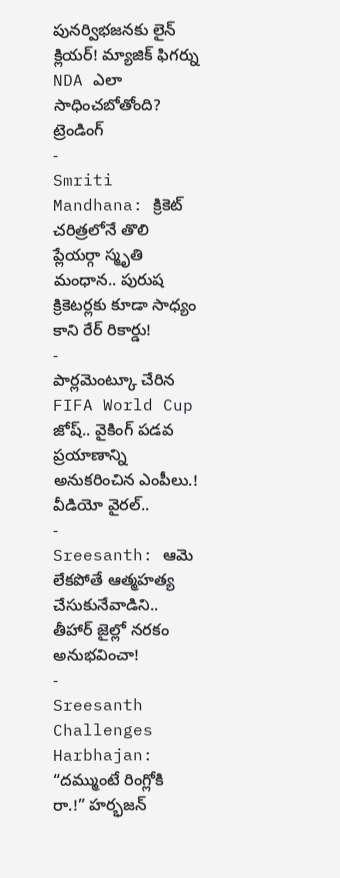పునర్విభజనకు లైన్ క్లియర్! మ్యాజిక్ ఫిగర్ను NDA ఎలా సాధించబోతోంది?
ట్రెండింగ్
-
Smriti Mandhana: క్రికెట్ చరిత్రలోనే తొలి ప్లేయర్గా స్మృతి మంధాన.. పురుష క్రికెటర్లకు కూడా సాధ్యం కాని రేర్ రికార్డు!
-
పార్లమెంట్కూ చేరిన FIFA World Cup జోష్.. వైకింగ్ పడవ ప్రయాణాన్ని అనుకరించిన ఎంపీలు.! వీడియో వైరల్..
-
Sreesanth: ఆమె లేకపోతే ఆత్మహత్య చేసుకునేవాడిని.. తీహార్ జైల్లో నరకం అనుభవించా!
-
Sreesanth Challenges Harbhajan: “దమ్ముంటే రింగ్లోకి రా.!” హర్భజన్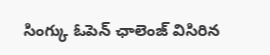సింగ్కు ఓపెన్ ఛాలెంజ్ విసిరిన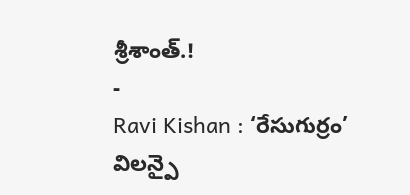శ్రీశాంత్.!
-
Ravi Kishan : ‘రేసుగుర్రం’ విలన్పై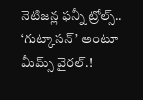నెటిజన్ల ఫన్నీ ట్రోల్స్.. ‘గుట్కాసన్’ అంటూ మీమ్స్ వైరల్.!